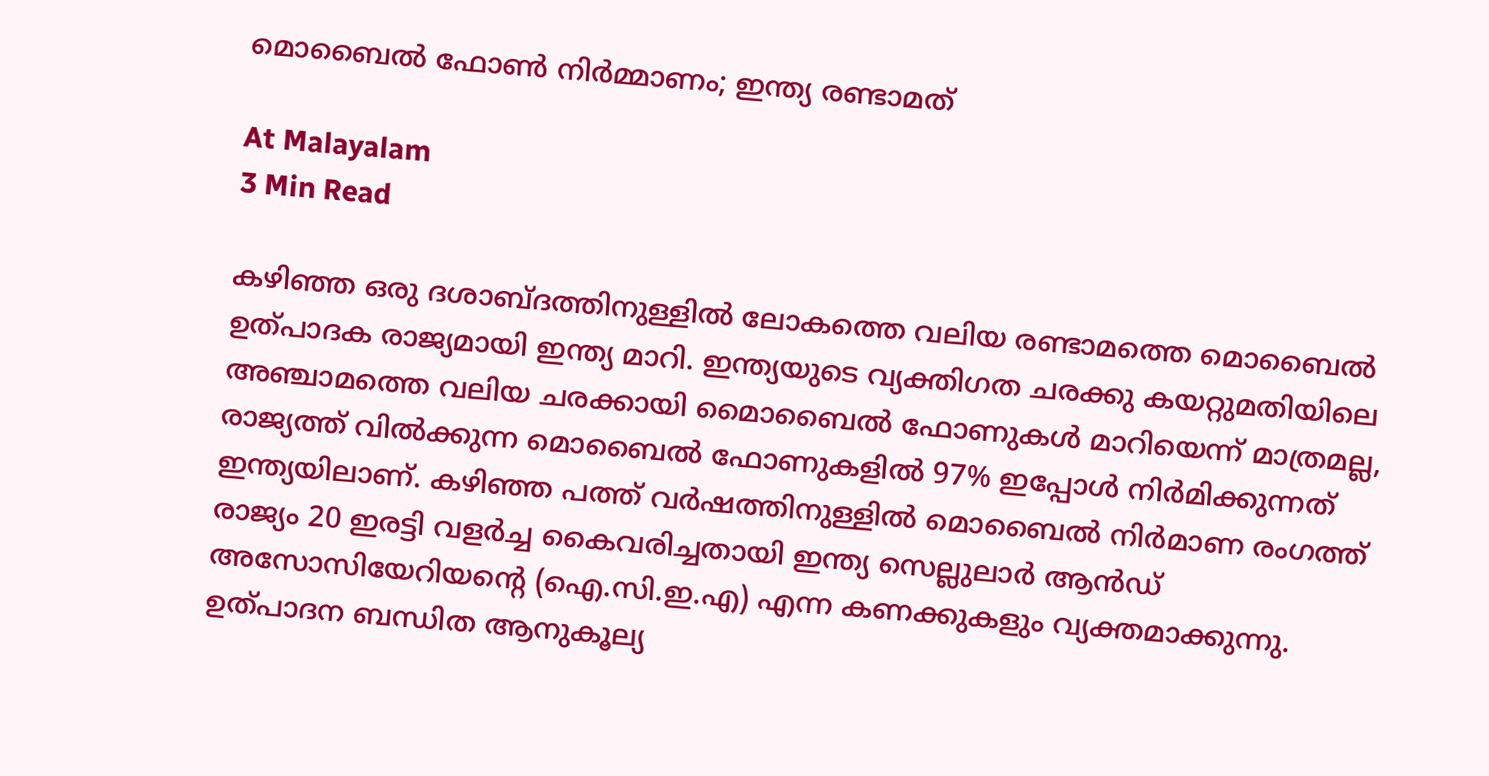മൊബൈൽ ഫോൺ നിർമ്മാണം; ഇന്ത്യ രണ്ടാമത്

At Malayalam
3 Min Read

കഴിഞ്ഞ ഒരു ദശാബ്ദത്തിനുള്ളില്‍ ലോകത്തെ വലിയ രണ്ടാമത്തെ മൊബൈല്‍ ഉത്പാദക രാജ്യമായി ഇന്ത്യ മാറി. ഇന്ത്യയുടെ വ്യക്തിഗത ചരക്കു കയറ്റുമതിയിലെ അഞ്ചാമത്തെ വലിയ ചരക്കായി മൈാബൈല്‍ ഫോണുകള്‍ മാറിയെന്ന് മാത്രമല്ല, രാജ്യത്ത് വില്‍ക്കുന്ന മൊബൈല്‍ ഫോണുകളില്‍ 97% ഇപ്പോള്‍ നിര്‍മിക്കുന്നത് ഇന്ത്യയിലാണ്. കഴിഞ്ഞ പത്ത് വർഷത്തിനുള്ളില്‍ മൊബൈല്‍ നിര്‍മാണ രംഗത്ത് രാജ്യം 20 ഇരട്ടി വളര്‍ച്ച കൈവരിച്ചതായി ഇന്ത്യ സെല്ലുലാര്‍ ആന്‍ഡ് അസോസിയേറിയന്‍റെ (ഐ.സി.ഇ.എ) എന്ന കണക്കുകളും വ്യക്തമാക്കുന്നു. ഉത്പാദന ബന്ധിത ആനുകൂല്യ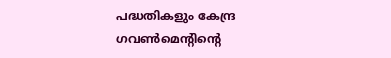പദ്ധതികളും കേന്ദ്ര ഗവണ്‍മെന്‍റിന്‍റെ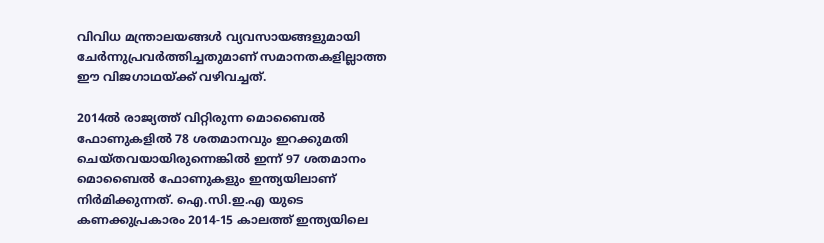വിവിധ മന്ത്രാലയങ്ങള്‍ വ്യവസായങ്ങളുമായി ചേര്‍ന്നുപ്രവര്‍ത്തിച്ചതുമാണ് സമാനതകളില്ലാത്ത ഈ വിജഗാഥയ്ക്ക് വഴിവച്ചത്.

2014ല്‍ രാജ്യത്ത് വിറ്റിരുന്ന മൊബൈല്‍ ഫോണുകളില്‍ 78 ശതമാനവും ഇറക്കുമതി ചെയ്തവയായിരുന്നെങ്കില്‍ ഇന്ന് 97 ശതമാനം മൊബൈല്‍ ഫോണുകളും ഇന്ത്യയിലാണ് നിര്‍മിക്കുന്നത്. ഐ.സി.ഇ.എ യുടെ കണക്കുപ്രകാരം 2014-15 കാലത്ത് ഇന്ത്യയിലെ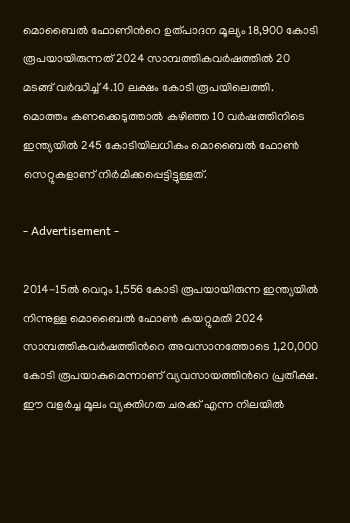മൊബൈല്‍ ഫോണിന്‍റെ ഉത്പാദന മൂല്യം 18,900 കോടി രൂപയായിരുന്നത് 2024 സാമ്പത്തികവര്‍ഷത്തില്‍ 20 മടങ്ങ് വര്‍ദ്ധിച്ച് 4.10 ലക്ഷം കോടി രൂപയിലെത്തി. മൊത്തം കണക്കെടുത്താൽ കഴിഞ്ഞ 10 വര്‍ഷത്തിനിടെ ഇന്ത്യയില്‍ 245 കോടിയിലധികം മൊബൈല്‍ ഫോണ്‍ സെറ്റുകളാണ് നിര്‍മിക്കപ്പെട്ടിട്ടുള്ളത്.

- Advertisement -

2014-15ല്‍ വെറും 1,556 കോടി രൂപയായിരുന്ന ഇന്ത്യയില്‍ നിന്നുള്ള മൊബൈല്‍ ഫോണ്‍ കയറ്റുമതി 2024 സാമ്പത്തികവര്‍ഷത്തിന്‍റെ അവസാനത്തോടെ 1,20,000 കോടി രൂപയാകുമെന്നാണ് വ്യവസായത്തിന്‍റെ പ്രതീക്ഷ. ഈ വളര്‍ച്ച മൂലം വ്യക്തിഗത ചരക്ക് എന്ന നിലയില്‍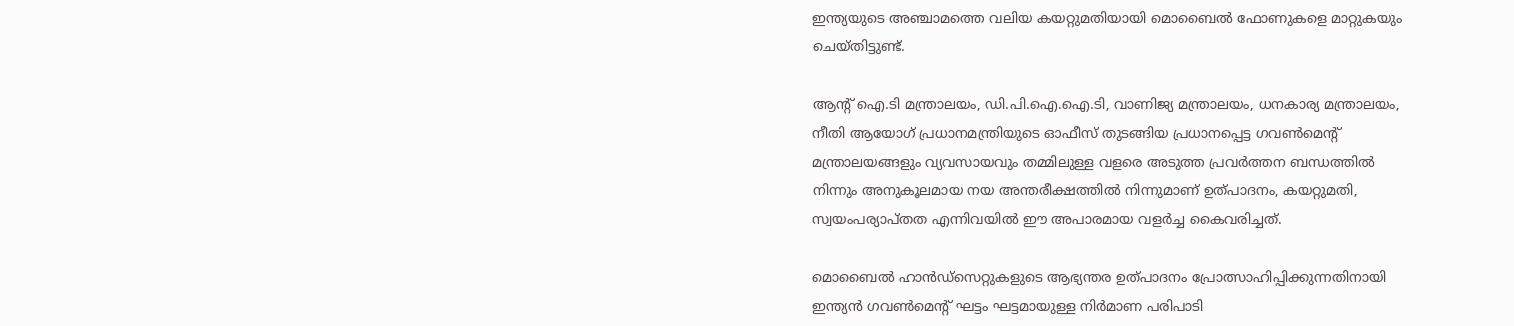ഇന്ത്യയുടെ അഞ്ചാമത്തെ വലിയ കയറ്റുമതിയായി മൊബൈല്‍ ഫോണുകളെ മാറ്റുകയും ചെയ്തിട്ടുണ്ട്.

ആന്‍റ് ഐ.ടി മന്ത്രാലയം, ഡി.പി.ഐ.ഐ.ടി, വാണിജ്യ മന്ത്രാലയം, ധനകാര്യ മന്ത്രാലയം, നീതി ആയോഗ് പ്രധാനമന്ത്രിയുടെ ഓഫീസ് തുടങ്ങിയ പ്രധാനപ്പെട്ട ഗവണ്‍മെന്‍റ് മന്ത്രാലയങ്ങളും വ്യവസായവും തമ്മിലുള്ള വളരെ അടുത്ത പ്രവര്‍ത്തന ബന്ധത്തില്‍ നിന്നും അനുകൂലമായ നയ അന്തരീക്ഷത്തില്‍ നിന്നുമാണ് ഉത്പാദനം, കയറ്റുമതി, സ്വയംപര്യാപ്തത എന്നിവയില്‍ ഈ അപാരമായ വളര്‍ച്ച കൈവരിച്ചത്.

മൊബൈല്‍ ഹാന്‍ഡ്‌സെറ്റുകളുടെ ആഭ്യന്തര ഉത്പാദനം പ്രോത്സാഹിപ്പിക്കുന്നതിനായി ഇന്ത്യന്‍ ഗവണ്‍മെന്‍റ് ഘട്ടം ഘട്ടമായുള്ള നിര്‍മാണ പരിപാടി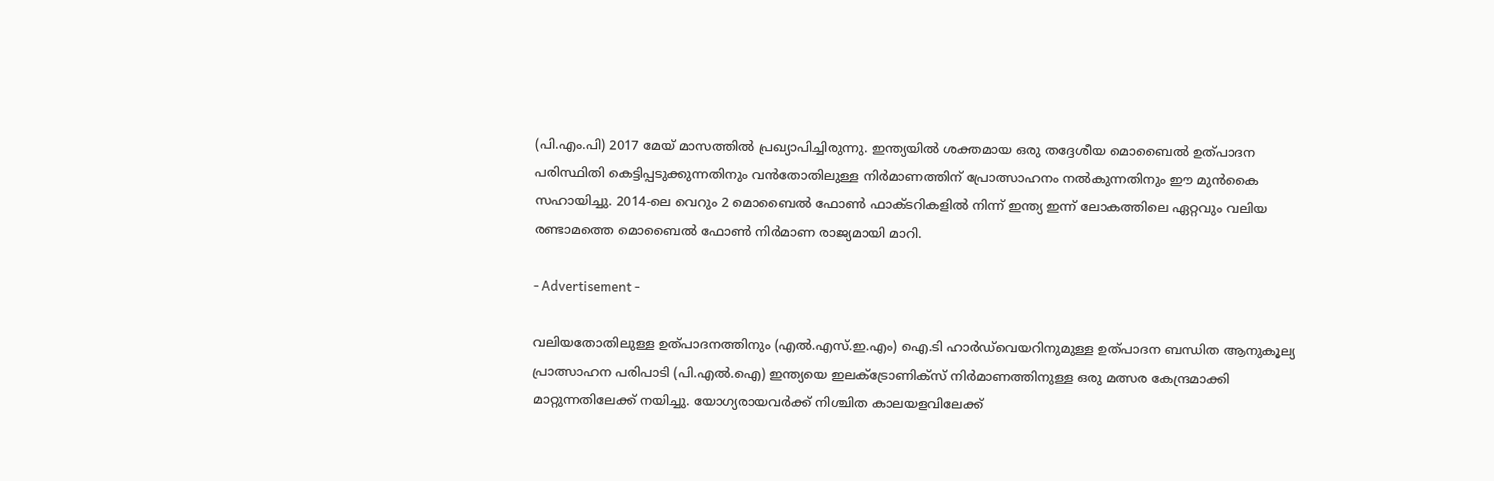(പി.എം.പി) 2017 മേയ് മാസത്തില്‍ പ്രഖ്യാപിച്ചിരുന്നു. ഇന്ത്യയില്‍ ശക്തമായ ഒരു തദ്ദേശീയ മൊബൈല്‍ ഉത്പാദന പരിസ്ഥിതി കെട്ടിപ്പടുക്കുന്നതിനും വന്‍തോതിലുള്ള നിര്‍മാണത്തിന് പ്രോത്സാഹനം നല്‍കുന്നതിനും ഈ മുന്‍കൈ സഹായിച്ചു. 2014-ലെ വെറും 2 മൊബൈല്‍ ഫോണ്‍ ഫാക്ടറികളില്‍ നിന്ന് ഇന്ത്യ ഇന്ന് ലോകത്തിലെ ഏറ്റവും വലിയ രണ്ടാമത്തെ മൊബൈല്‍ ഫോണ്‍ നിര്‍മാണ രാജ്യമായി മാറി.

- Advertisement -

വലിയതോതിലുള്ള ഉത്പാദനത്തിനും (എല്‍.എസ്.ഇ.എം) ഐ.ടി ഹാര്‍ഡ്‌വെയറിനുമുള്ള ഉത്പാദന ബന്ധിത ആനുകൂല്യ പ്രാത്സാഹന പരിപാടി (പി.എല്‍.ഐ) ഇന്ത്യയെ ഇലക്‌ട്രോണിക്‌സ് നിര്‍മാണത്തിനുള്ള ഒരു മത്സര കേന്ദ്രമാക്കി മാറ്റുന്നതിലേക്ക് നയിച്ചു. യോഗ്യരായവര്‍ക്ക് നിശ്ചിത കാലയളവിലേക്ക്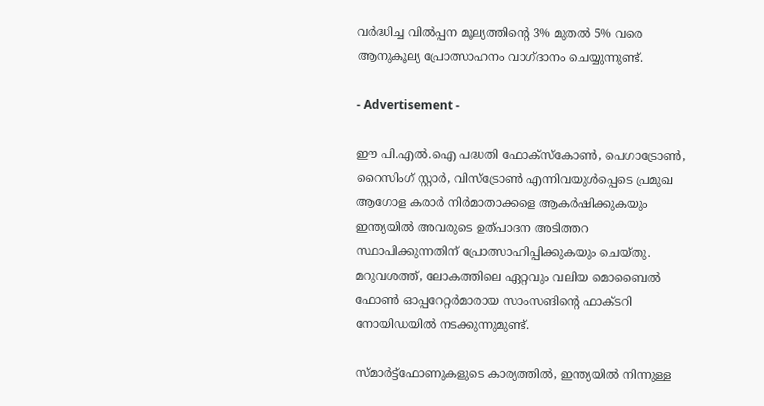വര്‍ദ്ധിച്ച വില്‍പ്പന മൂല്യത്തിന്‍റെ 3% മുതല്‍ 5% വരെ ആനുകൂല്യ പ്രോത്സാഹനം വാഗ്ദാനം ചെയ്യുന്നുണ്ട്.

- Advertisement -

ഈ പി.എല്‍.ഐ പദ്ധതി ഫോക്‌സ്‌കോണ്‍, പെഗാട്രോണ്‍, റൈസിംഗ് സ്റ്റാര്‍, വിസ്‌ട്രോണ്‍ എന്നിവയുള്‍പ്പെടെ പ്രമുഖ ആഗോള കരാര്‍ നിര്‍മാതാക്കളെ ആകര്‍ഷിക്കുകയും ഇന്ത്യയില്‍ അവരുടെ ഉത്പാദന അടിത്തറ സ്ഥാപിക്കുന്നതിന് പ്രോത്സാഹിപ്പിക്കുകയും ചെയ്തു. മറുവശത്ത്, ലോകത്തിലെ ഏറ്റവും വലിയ മൊബൈല്‍ ഫോണ്‍ ഓപ്പറേറ്റര്‍മാരായ സാംസങിന്‍റെ ഫാക്ടറി നോയിഡയില്‍ നടക്കുന്നുമുണ്ട്.

സ്മാര്‍ട്ട്‌ഫോണുകളുടെ കാര്യത്തില്‍, ഇന്ത്യയില്‍ നിന്നുള്ള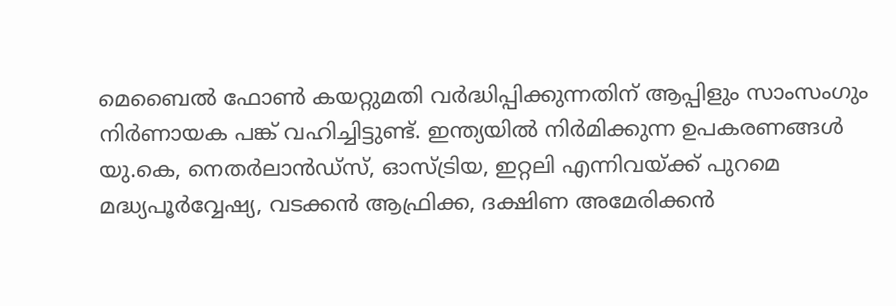മെബൈല്‍ ഫോണ്‍ കയറ്റുമതി വര്‍ദ്ധിപ്പിക്കുന്നതിന് ആപ്പിളും സാംസംഗും നിര്‍ണായക പങ്ക് വഹിച്ചിട്ടുണ്ട്. ഇന്ത്യയില്‍ നിര്‍മിക്കുന്ന ഉപകരണങ്ങള്‍ യു.കെ, നെതര്‍ലാന്‍ഡ്‌സ്, ഓസ്ട്രിയ, ഇറ്റലി എന്നിവയ്ക്ക് പുറമെ മദ്ധ്യപൂര്‍വ്വേഷ്യ, വടക്കന്‍ ആഫ്രിക്ക, ദക്ഷിണ അമേരിക്കന്‍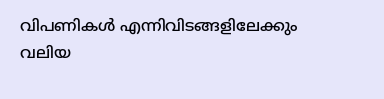വിപണികള്‍ എന്നിവിടങ്ങളിലേക്കും വലിയ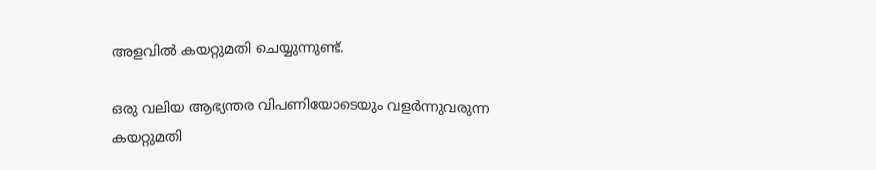അളവില്‍ കയറ്റുമതി ചെയ്യുന്നുണ്ട്.

ഒരു വലിയ ആഭ്യന്തര വിപണിയോടെയും വളര്‍ന്നുവരുന്ന കയറ്റുമതി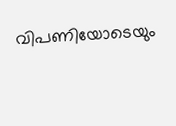വിപണിയോടെയും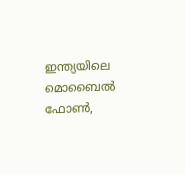ഇന്ത്യയിലെ മൊബൈല്‍ ഫോണ്‍,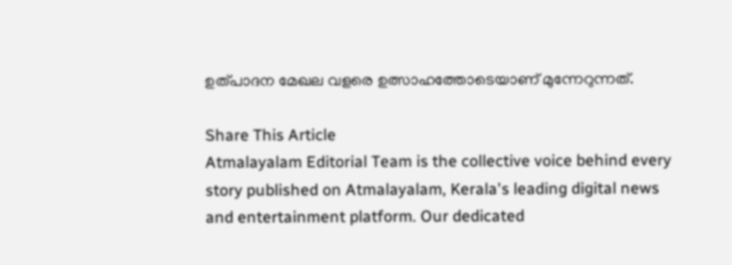ഉത്പാദന മേഖല വളരെ ഉത്സാഹത്തോടെയാണ് മുന്നേറുന്നത്.

Share This Article
Atmalayalam Editorial Team is the collective voice behind every story published on Atmalayalam, Kerala's leading digital news and entertainment platform. Our dedicated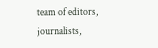team of editors, journalists,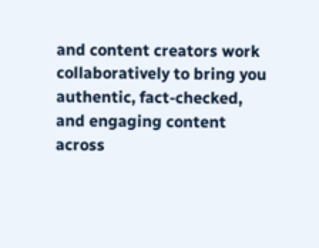and content creators work collaboratively to bring you authentic, fact-checked, and engaging content across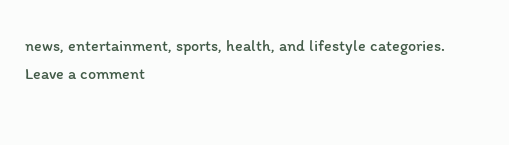news, entertainment, sports, health, and lifestyle categories.
Leave a comment